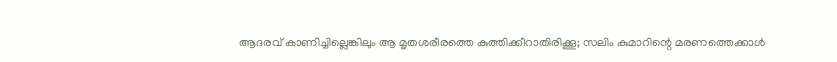ആദരവ് കാണിച്ചില്ലെങ്കിലും ആ മൃതശരീരത്തെ കുത്തിക്കീറാതിരിക്കൂ; സലിം കുമാറിന്റെ മരണത്തെക്കാള്‍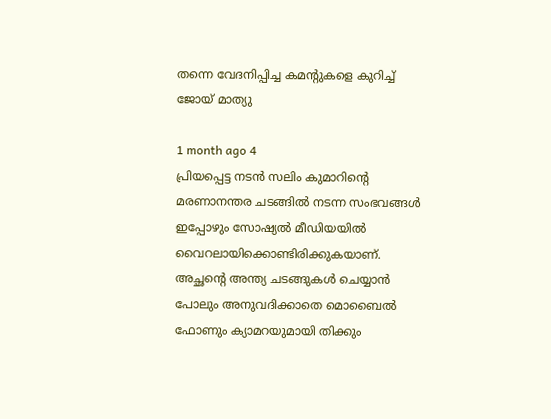തന്നെ വേദനിപ്പിച്ച കമന്റുകളെ കുറിച്ച് ജോയ് മാത്യു

1 month ago 4
പ്രിയപ്പെട്ട നടന്‍ സലിം കുമാറിന്റെ മരണാനന്തര ചടങ്ങില്‍ നടന്ന സംഭവങ്ങള്‍ ഇപ്പോഴും സോഷ്യല്‍ മീഡിയയില്‍ വൈറലായിക്കൊണ്ടിരിക്കുകയാണ്. അച്ഛന്റെ അന്ത്യ ചടങ്ങുകള്‍ ചെയ്യാന്‍ പോലും അനുവദിക്കാതെ മൊബൈല്‍ ഫോണും ക്യാമറയുമായി തിക്കും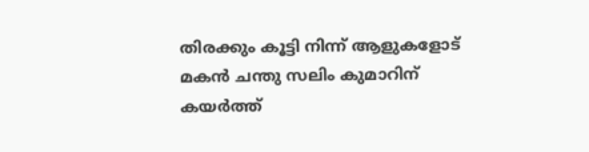തിരക്കും കൂട്ടി നിന്ന് ആളുകളോട് മകന്‍ ചന്തു സലിം കുമാറിന് കയര്‍ത്ത്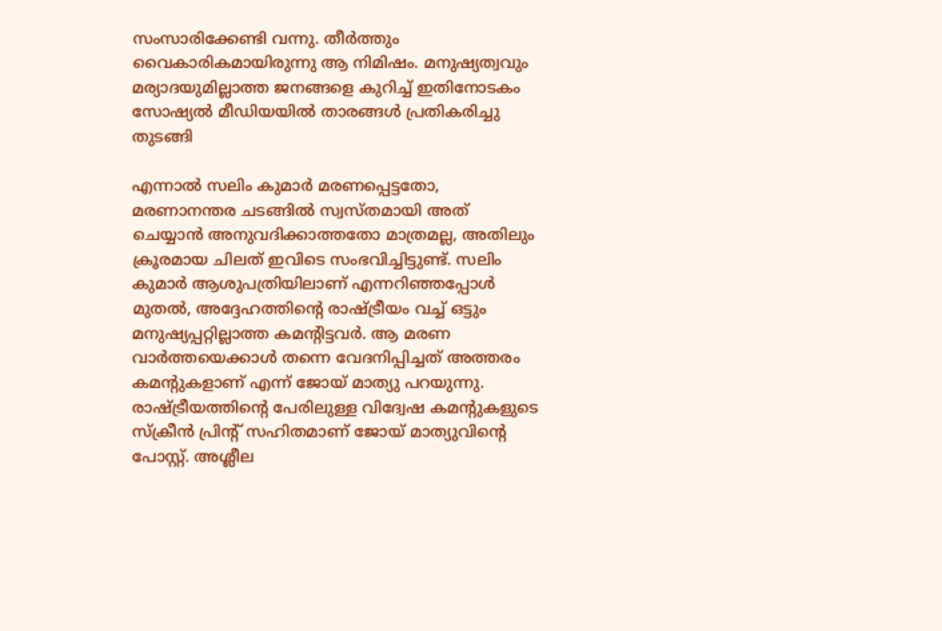സംസാരിക്കേണ്ടി വന്നു. തീര്‍ത്തും വൈകാരികമായിരുന്നു ആ നിമിഷം. മനുഷ്യത്വവും മര്യാദയുമില്ലാത്ത ജനങ്ങളെ കുറിച്ച് ഇതിനോടകം സോഷ്യല്‍ മീഡിയയില്‍ താരങ്ങള്‍ പ്രതികരിച്ചു തുടങ്ങി

എന്നാല്‍ സലിം കുമാര്‍ മരണപ്പെട്ടതോ, മരണാനന്തര ചടങ്ങില്‍ സ്വസ്തമായി അത് ചെയ്യാന്‍ അനുവദിക്കാത്തതോ മാത്രമല്ല, അതിലും ക്രൂരമായ ചിലത് ഇവിടെ സംഭവിച്ചിട്ടുണ്ട്. സലിം കുമാര്‍ ആശുപത്രിയിലാണ് എന്നറിഞ്ഞപ്പോള്‍ മുതല്‍, അദ്ദേഹത്തിന്റെ രാഷ്ട്രീയം വച്ച് ഒട്ടും മനുഷ്യപ്പറ്റില്ലാത്ത കമന്റിട്ടവര്‍. ആ മരണ വാര്‍ത്തയെക്കാള്‍ തന്നെ വേദനിപ്പിച്ചത് അത്തരം കമന്റുകളാണ് എന്ന് ജോയ് മാത്യു പറയുന്നു. രാഷ്ട്രീയത്തിന്റെ പേരിലുള്ള വിദ്വേഷ കമന്റുകളുടെ സ്‌ക്രീന്‍ പ്രിന്റ് സഹിതമാണ് ജോയ് മാത്യുവിന്റെ പോസ്റ്റ്. അശ്ലീല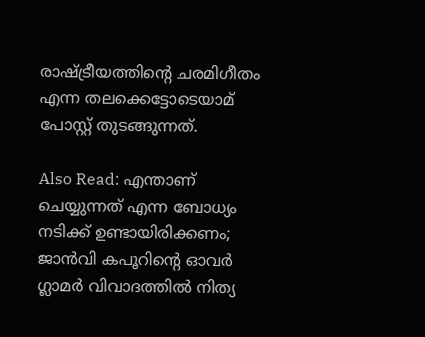രാഷ്ട്രീയത്തിന്റെ ചരമിഗീതം എന്ന തലക്കെട്ടോടെയാമ് പോസ്റ്റ് തുടങ്ങുന്നത്.

Also Read: എന്താണ് ചെയ്യുന്നത് എന്ന ബോധ്യം നടിക്ക് ഉണ്ടായിരിക്കണം; ജാന്‍വി കപൂറിന്റെ ഓവര്‍ ഗ്ലാമര്‍ വിവാദത്തില്‍ നിത്യ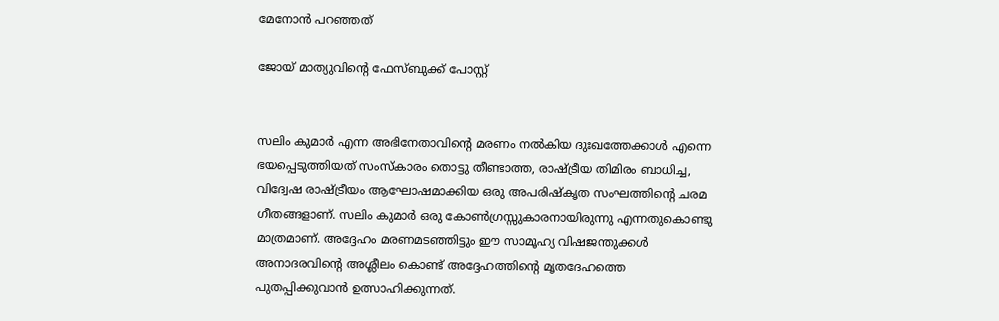മേനോന്‍ പറഞ്ഞത്

ജോയ് മാത്യുവിന്റെ ഫേസ്ബുക്ക് പോസ്റ്റ്


സലിം കുമാര്‍ എന്ന അഭിനേതാവിന്റെ മരണം നല്‍കിയ ദുഃഖത്തേക്കാള്‍ എന്നെ ഭയപ്പെടുത്തിയത് സംസ്‌കാരം തൊട്ടു തീണ്ടാത്ത, രാഷ്ട്രീയ തിമിരം ബാധിച്ച, വിദ്വേഷ രാഷ്ട്രീയം ആഘോഷമാക്കിയ ഒരു അപരിഷ്‌കൃത സംഘത്തിന്റെ ചരമ ഗീതങ്ങളാണ്. സലിം കുമാര്‍ ഒരു കോണ്‍ഗ്രസ്സുകാരനായിരുന്നു എന്നതുകൊണ്ടു മാത്രമാണ്. അദ്ദേഹം മരണമടഞ്ഞിട്ടും ഈ സാമൂഹ്യ വിഷജന്തുക്കള്‍ അനാദരവിന്റെ അശ്ലീലം കൊണ്ട് അദ്ദേഹത്തിന്റെ മൃതദേഹത്തെ പുതപ്പിക്കുവാന്‍ ഉത്സാഹിക്കുന്നത്.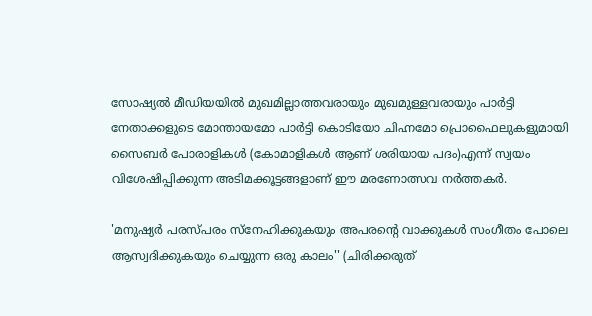സോഷ്യല്‍ മീഡിയയില്‍ മുഖമില്ലാത്തവരായും മുഖമുള്ളവരായും പാര്‍ട്ടി നേതാക്കളുടെ മോന്തായമോ പാര്‍ട്ടി കൊടിയോ ചിഹ്നമോ പ്രൊഫൈലുകളുമായി സൈബര്‍ പോരാളികള്‍ (കോമാളികള്‍ ആണ് ശരിയായ പദം)എന്ന് സ്വയം വിശേഷിപ്പിക്കുന്ന അടിമക്കൂട്ടങ്ങളാണ് ഈ മരണോത്സവ നര്‍ത്തകര്‍.

'മനുഷ്യര്‍ പരസ്പരം സ്‌നേഹിക്കുകയും അപരന്റെ വാക്കുകള്‍ സംഗീതം പോലെ ആസ്വദിക്കുകയും ചെയ്യുന്ന ഒരു കാലം'' (ചിരിക്കരുത്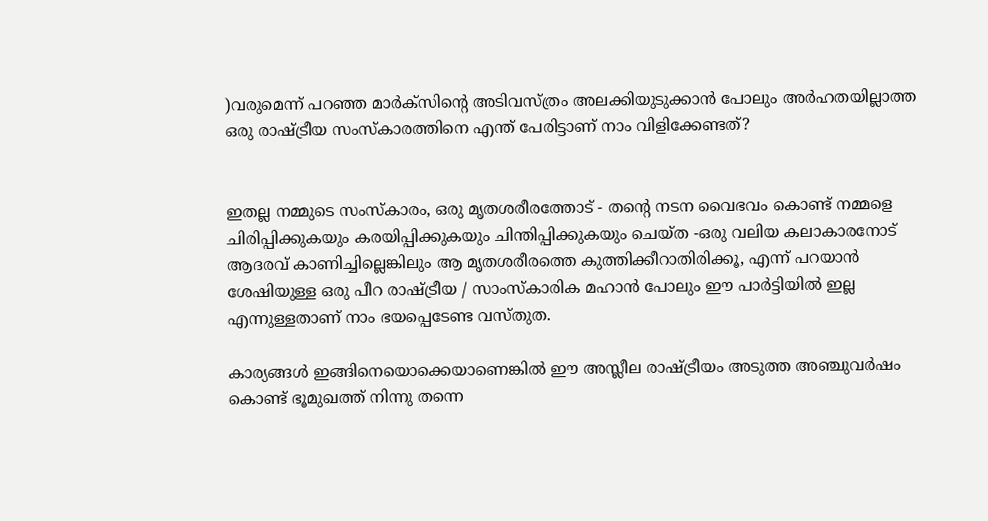)വരുമെന്ന് പറഞ്ഞ മാര്‍ക്‌സിന്റെ അടിവസ്ത്രം അലക്കിയുടുക്കാന്‍ പോലും അര്‍ഹതയില്ലാത്ത ഒരു രാഷ്ട്രീയ സംസ്‌കാരത്തിനെ എന്ത് പേരിട്ടാണ് നാം വിളിക്കേണ്ടത്?


ഇതല്ല നമ്മുടെ സംസ്‌കാരം, ഒരു മൃതശരീരത്തോട് - തന്റെ നടന വൈഭവം കൊണ്ട് നമ്മളെ ചിരിപ്പിക്കുകയും കരയിപ്പിക്കുകയും ചിന്തിപ്പിക്കുകയും ചെയ്ത -ഒരു വലിയ കലാകാരനോട് ആദരവ് കാണിച്ചില്ലെങ്കിലും ആ മൃതശരീരത്തെ കുത്തിക്കീറാതിരിക്കൂ, എന്ന് പറയാന്‍ ശേഷിയുള്ള ഒരു പീറ രാഷ്ട്രീയ / സാംസ്‌കാരിക മഹാന്‍ പോലും ഈ പാര്‍ട്ടിയില്‍ ഇല്ല എന്നുള്ളതാണ് നാം ഭയപ്പെടേണ്ട വസ്തുത.

കാര്യങ്ങള്‍ ഇങ്ങിനെയൊക്കെയാണെങ്കില്‍ ഈ അസ്ലീല രാഷ്ട്രീയം അടുത്ത അഞ്ചുവര്‍ഷം കൊണ്ട് ഭൂമുഖത്ത് നിന്നു തന്നെ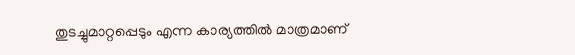തുടച്ചുമാറ്റപ്പെടും എന്ന കാര്യത്തില്‍ മാത്രമാണ്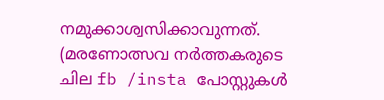നമുക്കാശ്വസിക്കാവുന്നത്. (മരണോത്സവ നര്‍ത്തകരുടെ ചില fb /insta പോസ്റ്റുകള്‍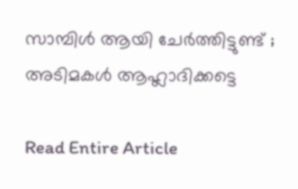സാമ്പിള്‍ ആയി ചേര്‍ത്തിട്ടുണ്ട് ; അടിമകള്‍ ആഹ്ലാദിക്കട്ടെ

Read Entire Article